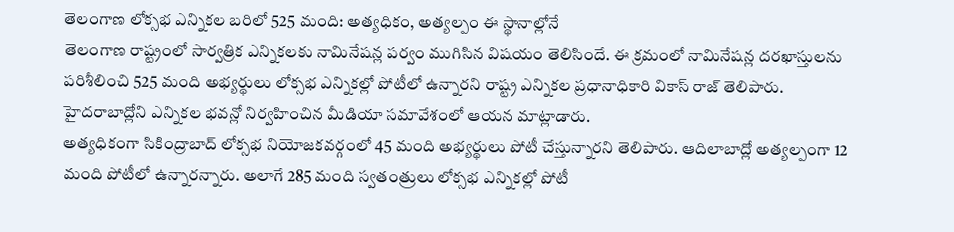తెలంగాణ లోక్సభ ఎన్నికల బరిలో 525 మంది: అత్యధికం, అత్యల్పం ఈ స్థానాల్లోనే
తెలంగాణ రాష్ట్రంలో సార్వత్రిక ఎన్నికలకు నామినేషన్ల పర్వం ముగిసిన విషయం తెలిసిందే. ఈ క్రమంలో నామినేషన్ల దరఖాస్తులను పరిశీలించి 525 మంది అభ్యర్థులు లోక్సభ ఎన్నికల్లో పోటీలో ఉన్నారని రాష్ట్ర ఎన్నికల ప్రధానాధికారి వికాస్ రాజ్ తెలిపారు. హైదరాబాద్లోని ఎన్నికల భవన్లో నిర్వహించిన మీడియా సమావేశంలో ఆయన మాట్లాడారు.
అత్యధికంగా సికింద్రాబాద్ లోక్సభ నియోజకవర్గంలో 45 మంది అభ్యర్థులు పోటీ చేస్తున్నారని తెలిపారు. ఆదిలాబాద్లో అత్యల్పంగా 12 మంది పోటీలో ఉన్నారన్నారు. అలాగే 285 మంది స్వతంత్రులు లోక్సభ ఎన్నికల్లో పోటీ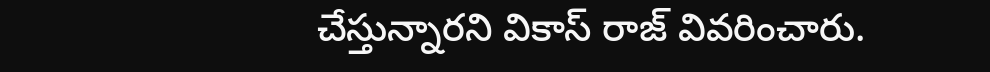చేస్తున్నారని వికాస్ రాజ్ వివరించారు.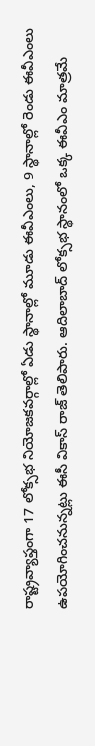రాష్ట్రవ్యాప్తంగా 17 లోక్సభ నియోజకవర్గాల్లో ఏడు స్థానాల్లో మూడు ఈవీఎంలు, 9 స్థానాల్లో రెండు ఈవీఎంలు ఉపయోగించనున్నట్లు ఈసీ వికాస్ రాజ్ తెలిపారు. ఆదిలాబాద్ లోక్సభ స్థానంలో ఒక్క ఈవీఎం మాత్రమే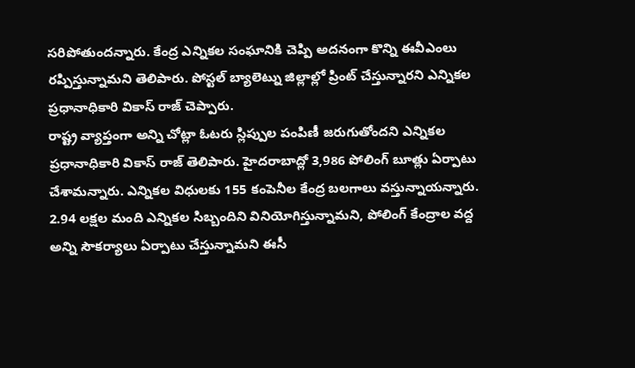సరిపోతుందన్నారు. కేంద్ర ఎన్నికల సంఘానికి చెప్పి అదనంగా కొన్ని ఈవీఎంలు రప్పిస్తున్నామని తెలిపారు. పోస్టల్ బ్యాలెట్ను జిల్లాల్లో ప్రింట్ చేస్తున్నారని ఎన్నికల ప్రధానాధికారి వికాస్ రాజ్ చెప్పారు.
రాష్ట్ర వ్యాప్తంగా అన్ని చోట్లా ఓటరు స్లిప్పుల పంపిణీ జరుగుతోందని ఎన్నికల ప్రధానాధికారి వికాస్ రాజ్ తెలిపారు. హైదరాబాద్లో 3,986 పోలింగ్ బూత్లు ఏర్పాటు చేశామన్నారు. ఎన్నికల విధులకు 155 కంపెనీల కేంద్ర బలగాలు వస్తున్నాయన్నారు. 2.94 లక్షల మంది ఎన్నికల సిబ్బందిని వినియోగిస్తున్నామని, పోలింగ్ కేంద్రాల వద్ద అన్ని సౌకర్యాలు ఏర్పాటు చేస్తున్నామని ఈసీ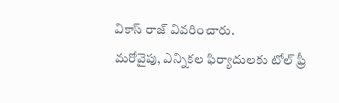వికాస్ రాజ్ వివరించారు.
మరోవైపు, ఎన్నికల ఫిర్యాదులకు టోల్ ఫ్రీ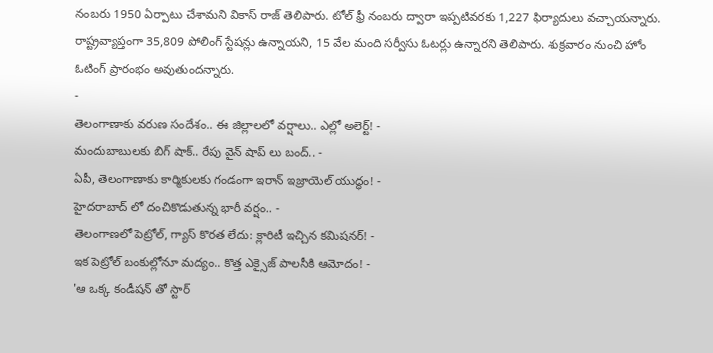నంబరు 1950 ఏర్పాటు చేశామని వికాస్ రాజ్ తెలిపారు. టోల్ ఫ్రీ నంబరు ద్వారా ఇప్పటివరకు 1,227 ఫిర్యాదులు వచ్చాయన్నారు. రాష్ట్రవ్యాప్తంగా 35,809 పోలింగ్ స్టేషన్లు ఉన్నాయని, 15 వేల మంది సర్వీసు ఓటర్లు ఉన్నారని తెలిపారు. శుక్రవారం నుంచి హోం ఓటింగ్ ప్రారంభం అవుతుందన్నారు.
-
తెలంగాణాకు వరుణ సందేశం.. ఈ జిల్లాలలో వర్షాలు.. ఎల్లో అలెర్ట్! -
మందుబాబులకు బిగ్ షాక్.. రేపు వైన్ షాప్ లు బంద్.. -
ఏపీ, తెలంగాణాకు కార్మికులకు గండంగా ఇరాన్ ఇజ్రాయెల్ యుద్ధం! -
హైదరాబాద్ లో దంచికొడుతున్న భారీ వర్షం.. -
తెలంగాణలో పెట్రోల్, గ్యాస్ కొరత లేదు: క్లారిటీ ఇచ్చిన కమిషనర్! -
ఇక పెట్రోల్ బంకుల్లోనూ మద్యం.. కొత్త ఎక్సైజ్ పాలసీకి ఆమోదం! -
'ఆ ఒక్క కండీషన్ తో స్టార్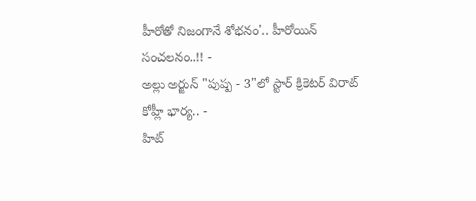హీరోతో నిజంగానే శోభనం'.. హీరోయిన్ సంచలనం..!! -
అల్లు అర్జున్ "పుష్ప - 3"లో స్టార్ క్రికెటర్ విరాట్ కోహ్లీ భార్య.. -
హిట్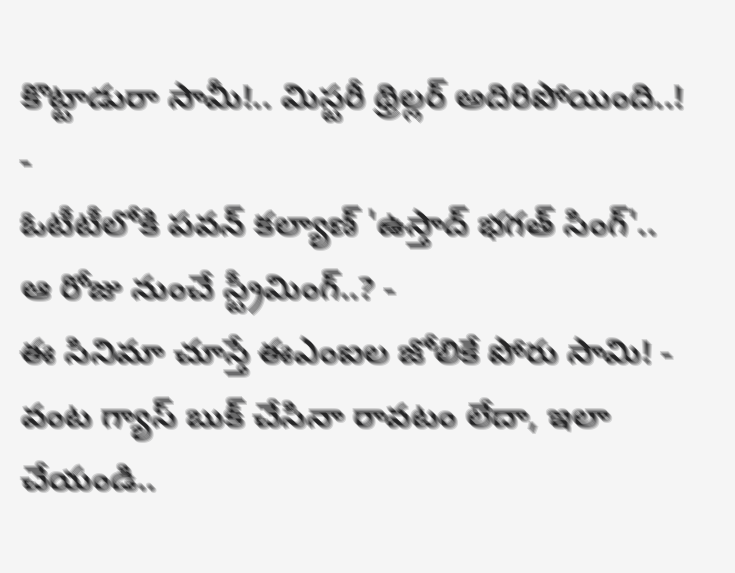కొట్టాడురా సామీ!.. మిస్టరీ థ్రిల్లర్ అదిరిపోయింది..! -
ఓటీటీలోకి పవన్ కల్యాణ్ 'ఉస్తాద్ భగత్ సింగ్'.. ఆ రోజు నుంచే స్ట్రీమింగ్..? -
ఈ సినిమా చూస్తే ఈఎంఐల జోలికే పోరు సామి! -
వంట గ్యాస్ బుక్ చేసినా రావటం లేదా, ఇలా చేయండి..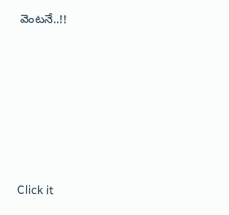వెంటనే..!!












Click it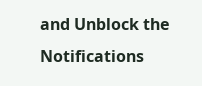and Unblock the Notifications